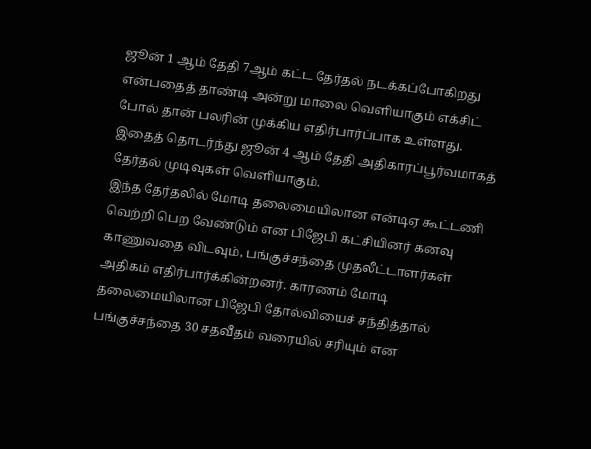ஜூன் 1 ஆம் தேதி 7ஆம் கட்ட தேர்தல் நடக்கப்போகிறது என்பதைத் தாண்டி அன்று மாலை வெளியாகும் எக்சிட் போல் தான் பலரின் முக்கிய எதிர்பார்ப்பாக உள்ளது. இதைத் தொடர்ந்து ஜூன் 4 ஆம் தேதி அதிகாரப்பூர்வமாகத் தேர்தல் முடிவுகள் வெளியாகும்.
இந்த தேர்தலில் மோடி தலைமையிலான என்டிஏ கூட்டணி வெற்றி பெற வேண்டும் என பிஜேபி கட்சியினர் கனவு காணுவதை விடவும், பங்குச்சந்தை முதலீட்டாளர்கள் அதிகம் எதிர்பார்க்கின்றனர். காரணம் மோடி தலைமையிலான பிஜேபி தோல்வியைச் சந்தித்தால் பங்குச்சந்தை 30 சதவீதம் வரையில் சரியும் என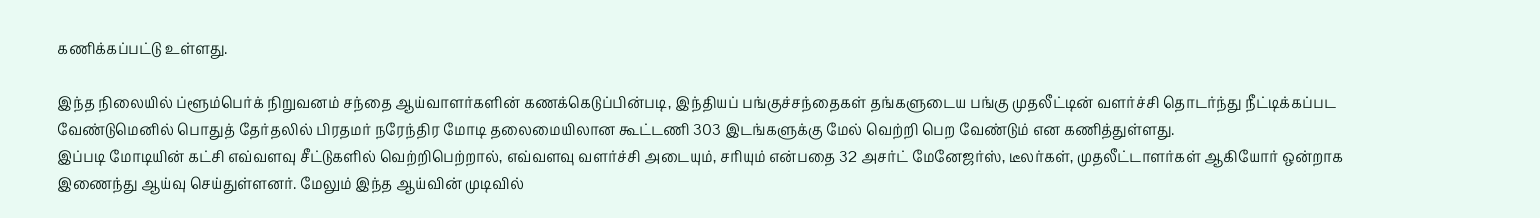கணிக்கப்பட்டு உள்ளது.

இந்த நிலையில் ப்ளூம்பெர்க் நிறுவனம் சந்தை ஆய்வாளர்களின் கணக்கெடுப்பின்படி, இந்தியப் பங்குச்சந்தைகள் தங்களுடைய பங்கு முதலீட்டின் வளர்ச்சி தொடர்ந்து நீட்டிக்கப்பட வேண்டுமெனில் பொதுத் தேர்தலில் பிரதமர் நரேந்திர மோடி தலைமையிலான கூட்டணி 303 இடங்களுக்கு மேல் வெற்றி பெற வேண்டும் என கணித்துள்ளது.
இப்படி மோடியின் கட்சி எவ்வளவு சீட்டுகளில் வெற்றிபெற்றால், எவ்வளவு வளர்ச்சி அடையும், சரியும் என்பதை 32 அசர்ட் மேனேஜர்ஸ், டீலர்கள், முதலீட்டாளர்கள் ஆகியோர் ஒன்றாக இணைந்து ஆய்வு செய்துள்ளனர். மேலும் இந்த ஆய்வின் முடிவில்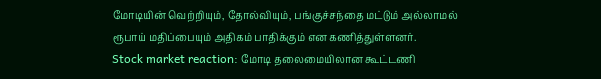மோடியின் வெற்றியும், தோல்வியும், பங்குச்சந்தை மட்டும் அல்லாமல் ரூபாய் மதிப்பையும் அதிகம் பாதிக்கும் என கணித்துள்ளனர்.
Stock market reaction: மோடி தலைமையிலான கூட்டணி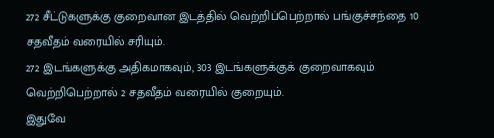272 சீட்டுகளுக்கு குறைவான இடத்தில் வெற்றிப்பெற்றால் பங்குச்சந்தை 10 சதவீதம் வரையில் சரியும்.
272 இடங்களுக்கு அதிகமாகவும், 303 இடங்களுக்குக் குறைவாகவும் வெற்றிபெற்றால் 2 சதவீதம் வரையில் குறையும்.
இதுவே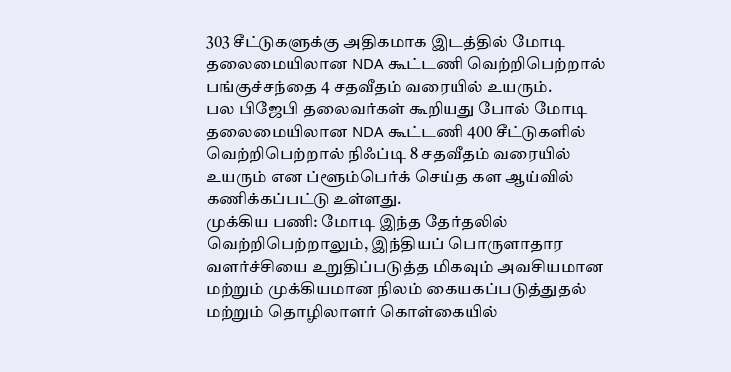303 சீட்டுகளுக்கு அதிகமாக இடத்தில் மோடி தலைமையிலான NDA கூட்டணி வெற்றிபெற்றால் பங்குச்சந்தை 4 சதவீதம் வரையில் உயரும்.
பல பிஜேபி தலைவர்கள் கூறியது போல் மோடி தலைமையிலான NDA கூட்டணி 400 சீட்டுகளில் வெற்றிபெற்றால் நிஃப்டி 8 சதவீதம் வரையில் உயரும் என ப்ளூம்பெர்க் செய்த கள ஆய்வில் கணிக்கப்பட்டு உள்ளது.
முக்கிய பணி: மோடி இந்த தேர்தலில் வெற்றிபெற்றாலும், இந்தியப் பொருளாதார வளர்ச்சியை உறுதிப்படுத்த மிகவும் அவசியமான மற்றும் முக்கியமான நிலம் கையகப்படுத்துதல் மற்றும் தொழிலாளர் கொள்கையில்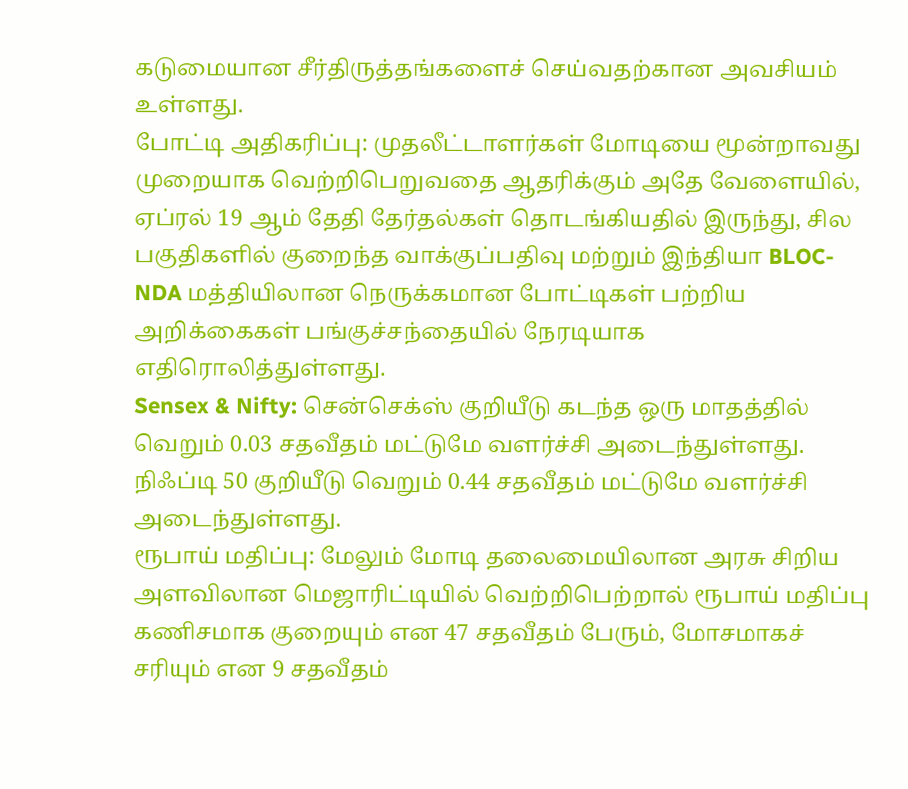கடுமையான சீர்திருத்தங்களைச் செய்வதற்கான அவசியம் உள்ளது.
போட்டி அதிகரிப்பு: முதலீட்டாளர்கள் மோடியை மூன்றாவது முறையாக வெற்றிபெறுவதை ஆதரிக்கும் அதே வேளையில், ஏப்ரல் 19 ஆம் தேதி தேர்தல்கள் தொடங்கியதில் இருந்து, சில பகுதிகளில் குறைந்த வாக்குப்பதிவு மற்றும் இந்தியா BLOC- NDA மத்தியிலான நெருக்கமான போட்டிகள் பற்றிய அறிக்கைகள் பங்குச்சந்தையில் நேரடியாக எதிரொலித்துள்ளது.
Sensex & Nifty: சென்செக்ஸ் குறியீடு கடந்த ஒரு மாதத்தில் வெறும் 0.03 சதவீதம் மட்டுமே வளர்ச்சி அடைந்துள்ளது. நிஃப்டி 50 குறியீடு வெறும் 0.44 சதவீதம் மட்டுமே வளர்ச்சி அடைந்துள்ளது.
ரூபாய் மதிப்பு: மேலும் மோடி தலைமையிலான அரசு சிறிய அளவிலான மெஜாரிட்டியில் வெற்றிபெற்றால் ரூபாய் மதிப்பு கணிசமாக குறையும் என 47 சதவீதம் பேரும், மோசமாகச் சரியும் என 9 சதவீதம்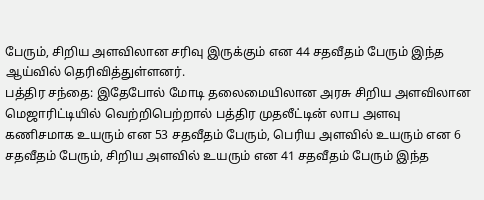பேரும், சிறிய அளவிலான சரிவு இருக்கும் என 44 சதவீதம் பேரும் இந்த ஆய்வில் தெரிவித்துள்ளனர்.
பத்திர சந்தை: இதேபோல் மோடி தலைமையிலான அரசு சிறிய அளவிலான மெஜாரிட்டியில் வெற்றிபெற்றால் பத்திர முதலீட்டின் லாப அளவு கணிசமாக உயரும் என 53 சதவீதம் பேரும், பெரிய அளவில் உயரும் என 6 சதவீதம் பேரும், சிறிய அளவில் உயரும் என 41 சதவீதம் பேரும் இந்த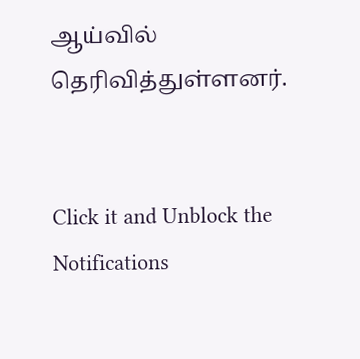ஆய்வில் தெரிவித்துள்ளனர்.


Click it and Unblock the Notifications